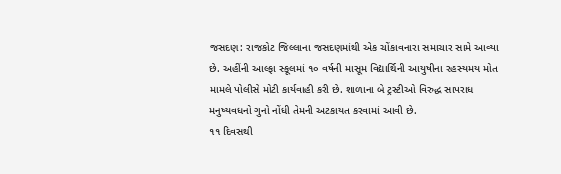જસદણ: રાજકોટ જિલ્લાના જસદણમાંથી એક ચોંકાવનારા સમાચાર સામે આવ્યા છે. અહીંની આલ્ફા સ્કૂલમાં ૧૦ વર્ષની માસૂમ વિદ્યાર્થિની આયુષીના રહસ્યમય મોત મામલે પોલીસે મોટી કાર્યવાહી કરી છે. શાળાના બે ટ્રસ્ટીઓ વિરુદ્ધ સાપરાધ મનુષ્યવધનો ગુનો નોંધી તેમની અટકાયત કરવામાં આવી છે.
૧૧ દિવસથી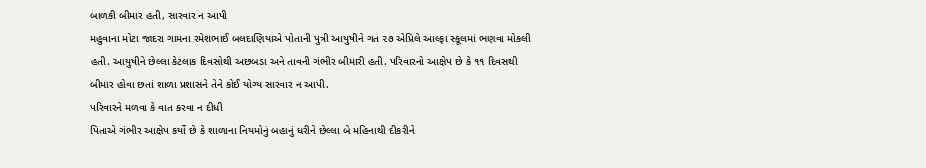બાળકી બીમાર હતી, સારવાર ન આપી
મહુવાના મોટા જાદરા ગામના રમેશભાઈ બલદાણિયાએ પોતાની પુત્રી આયુષીને ગત ૨૭ એપ્રિલે આલ્ફા સ્કૂલમાં ભણવા મોકલી હતી. આયુષીને છેલ્લા કેટલાક દિવસોથી અછબડા અને તાવની ગંભીર બીમારી હતી. પરિવારનો આક્ષેપ છે કે ૧૧ દિવસથી બીમાર હોવા છતાં શાળા પ્રશાસને તેને કોઈ યોગ્ય સારવાર ન આપી.
પરિવારને મળવા કે વાત કરવા ન દીધી
પિતાએ ગંભીર આક્ષેપ કર્યો છે કે શાળાના નિયમોનું બહાનું ધરીને છેલ્લા બે મહિનાથી દીકરીને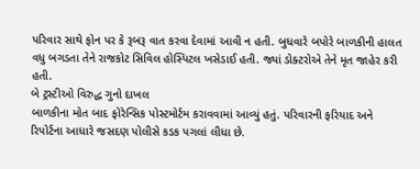પરિવાર સાથે ફોન પર કે રૂબરૂ વાત કરવા દેવામાં આવી ન હતી. બુધવારે બપોરે બાળકીની હાલત વધુ બગડતા તેને રાજકોટ સિવિલ હોસ્પિટલ ખસેડાઈ હતી. જ્યાં ડોક્ટરોએ તેને મૃત જાહેર કરી હતી.
બે ટ્રસ્ટીઓ વિરુદ્ધ ગુનો દાખલ
બાળકીના મોત બાદ ફોરેન્સિક પોસ્ટમોર્ટમ કરાવવામાં આવ્યું હતું. પરિવારની ફરિયાદ અને રિપોર્ટના આધારે જસદણ પોલીસે કડક પગલાં લીધા છે.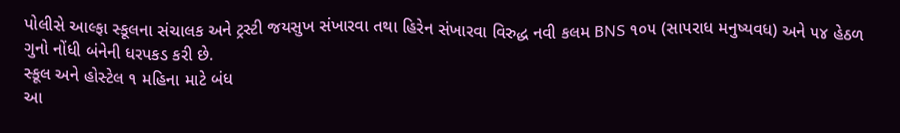પોલીસે આલ્ફા સ્કૂલના સંચાલક અને ટ્રસ્ટી જયસુખ સંખારવા તથા હિરેન સંખારવા વિરુદ્ધ નવી કલમ BNS ૧૦૫ (સાપરાધ મનુષ્યવધ) અને ૫૪ હેઠળ ગુનો નોંધી બંનેની ધરપકડ કરી છે.
સ્કૂલ અને હોસ્ટેલ ૧ મહિના માટે બંધ
આ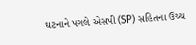ઘટનાને પગલે એસપી (SP) સહિતના ઉચ્ચ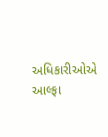અધિકારીઓએ આલ્ફા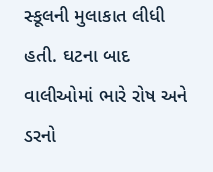સ્કૂલની મુલાકાત લીધી હતી. ઘટના બાદ વાલીઓમાં ભારે રોષ અને ડરનો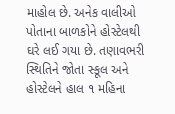માહોલ છે. અનેક વાલીઓ પોતાના બાળકોને હોસ્ટેલથી ઘરે લઈ ગયા છે. તણાવભરી સ્થિતિને જોતા સ્કૂલ અને હોસ્ટેલને હાલ ૧ મહિના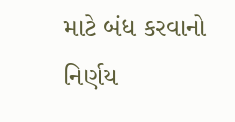માટે બંધ કરવાનો નિર્ણય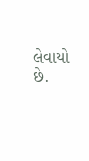લેવાયો છે.